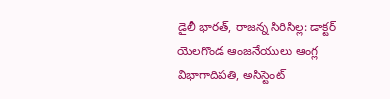డైలీ భారత్, రాజన్న సిరిసిల్ల: డాక్టర్ యెలగొండ ఆంజనేయులు ఆంగ్ల విభాగాదిపతి, అసిస్టెంట్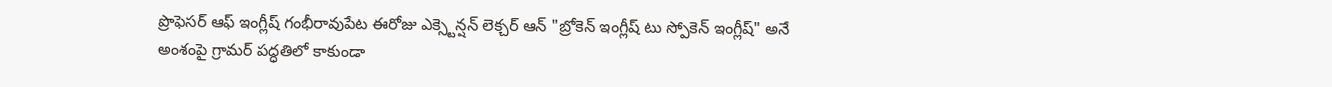ప్రొఫెసర్ ఆఫ్ ఇంగ్లీష్ గంభీరావుపేట ఈరోజు ఎక్స్టెన్షన్ లెక్చర్ ఆన్ "బ్రోకెన్ ఇంగ్లీష్ టు స్పోకెన్ ఇంగ్లీష్" అనే అంశంపై గ్రామర్ పద్ధతిలో కాకుండా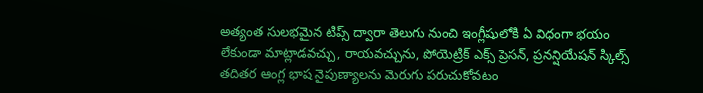అత్యంత సులభమైన టిప్స్ ద్వారా తెలుగు నుంచి ఇంగ్లీషులోకి ఏ విధంగా భయం లేకుండా మాట్లాడవచ్చు, రాయవచ్చును, పోయెట్రిక్ ఎక్స్ ప్రెసన్, ప్రనన్షియేషన్ స్కిల్స్ తదితర ఆంగ్ల భాష నైపుణ్యాలను మెరుగు పరుచుకోవటం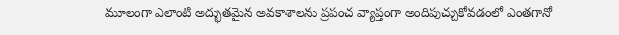మూలంగా ఎలాంటి అద్భుతమైన అవకాశాలను ప్రపంచ వ్యాప్తంగా అందిపుచ్చుకోవడంలో ఎంతగానో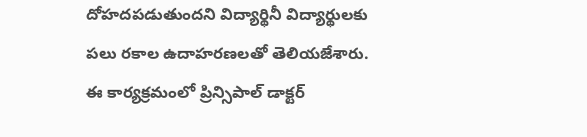దోహదపడుతుందని విద్యార్థినీ విద్యార్థులకు పలు రకాల ఉదాహరణలతో తెలియజేశారు.
ఈ కార్యక్రమంలో ప్రిన్సిపాల్ డాక్టర్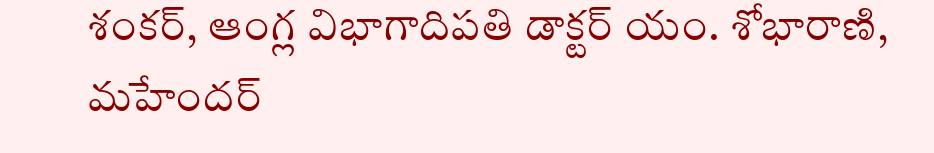శంకర్, ఆంగ్ల విభాగాదిపతి డాక్టర్ యం. శోభారాణి, మహేందర్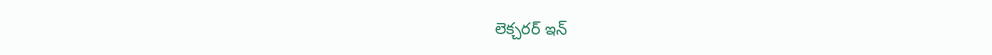లెక్చరర్ ఇన్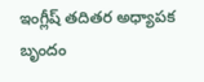ఇంగ్లీష్ తదితర అధ్యాపక బృందం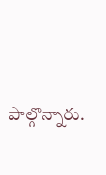పాల్గొన్నారు.